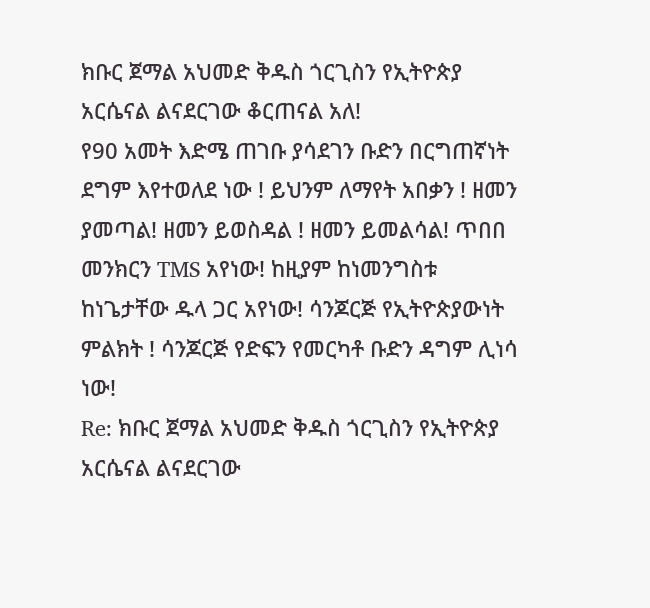ክቡር ጀማል አህመድ ቅዱስ ጎርጊስን የኢትዮጵያ አርሴናል ልናደርገው ቆርጠናል አለ!
የ90 አመት እድሜ ጠገቡ ያሳደገን ቡድን በርግጠኛነት ደግም እየተወለደ ነው ! ይህንም ለማየት አበቃን ! ዘመን ያመጣል! ዘመን ይወስዳል ! ዘመን ይመልሳል! ጥበበ መንክርን TMS አየነው! ከዚያም ከነመንግስቱ ከነጌታቸው ዱላ ጋር አየነው! ሳንጆርጅ የኢትዮጵያውነት ምልክት ! ሳንጆርጅ የድፍን የመርካቶ ቡድን ዳግም ሊነሳ ነው!
Re: ክቡር ጀማል አህመድ ቅዱስ ጎርጊስን የኢትዮጵያ አርሴናል ልናደርገው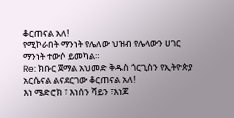ቆርጠናል አለ!
የሚኮራበት ማንነት የሌለው ህዝብ የሌላውን ሀገር ማንነት ተውሶ ይመካል።
Re: ክቡር ጀማል አህመድ ቅዱስ ጎርጊስን የኢትዮጵያ አርሴናል ልናደርገው ቆርጠናል አለ!
እነ ሜድሮክ ፣ እነሰን ሻይን ፣እነጆ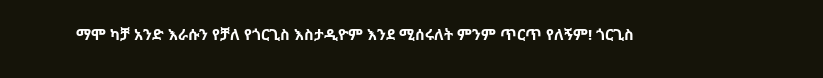ማሞ ካቻ አንድ እራሱን የቻለ የጎርጊስ እስታዲዮም እንደ ሚሰሩለት ምንም ጥርጥ የለኝም! ጎርጊስ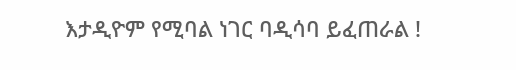እታዲዮም የሚባል ነገር ባዲሳባ ይፈጠራል !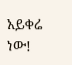አይቀሬ ነው!